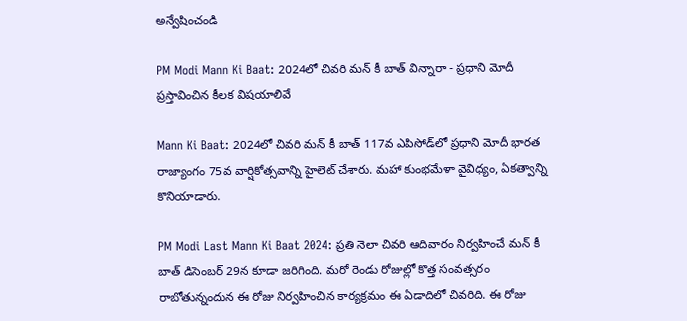అన్వేషించండి

PM Modi Mann Ki Baat: 2024లో చివరి మన్ కీ బాత్ విన్నారా - ప్రధాని మోదీ ప్రస్తావించిన కీలక విషయాలివే

Mann Ki Baat: 2024లో చివరి మన్ కీ బాత్ 117వ ఎపిసోడ్‌లో ప్రధాని మోదీ భారత రాజ్యాంగం 75వ వార్షికోత్సవాన్ని హైలెట్ చేశారు. మహా కుంభమేళా వైవిధ్యం, ఏకత్వాన్ని కొనియాడారు.

PM Modi Last Mann Ki Baat 2024: ప్రతి నెలా చివరి ఆదివారం నిర్వహించే మన్ కీ బాత్ డిసెంబర్ 29న కూడా జరిగింది. మరో రెండు రోజుల్లో కొత్త సంవత్సరం రాబోతున్నందున ఈ రోజు నిర్వహించిన కార్యక్రమం ఈ ఏడాదిలో చివరిది. ఈ రోజు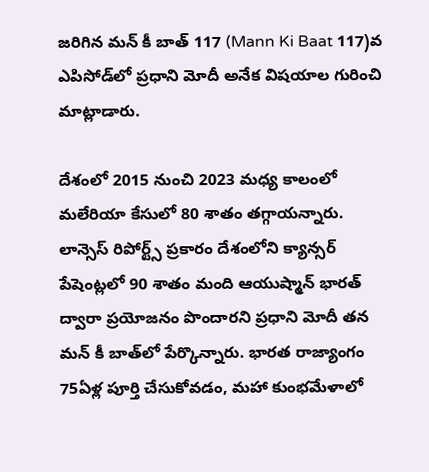జరిగిన మన్ కీ బాత్ 117 (Mann Ki Baat 117)వ ఎపిసోడ్‌లో ప్రధాని మోదీ అనేక విషయాల గురించి మాట్లాడారు.

దేశంలో 2015 నుంచి 2023 మధ్య కాలంలో మలేరియా కేసులో 80 శాతం తగ్గాయన్నారు. లాన్సెస్ రిపోర్ట్స్ ప్రకారం దేశంలోని క్యాన్సర్ పేషెంట్లలో 90 శాతం మంది ఆయుష్మాన్ భారత్ ద్వారా ప్రయోజనం పొందారని ప్రధాని మోదీ తన మన్ కీ బాత్‌లో పేర్కొన్నారు. భారత రాజ్యాంగం 75ఏళ్ల పూర్తి చేసుకోవడం, మహా కుంభమేళాలో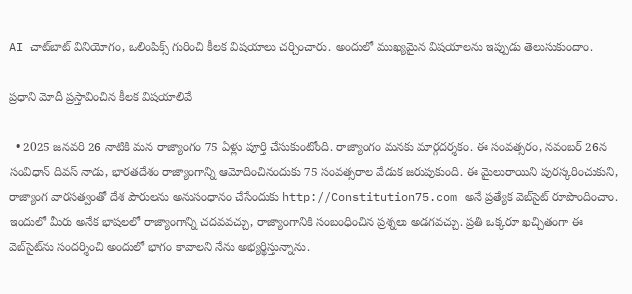AI చాట్‌బాట్ వినియోగం, ఒలింపిక్స్ గురించి కీలక విషయాలు చర్చించారు. అందులో ముఖ్యమైన విషయాలను ఇప్పుడు తెలుసుకుందాం.

ప్రధాని మోదీ ప్రస్తావించిన కీలక విషయాలివే

  • 2025 జనవరి 26 నాటికి మన రాజ్యాంగం 75 ఏళ్లు పూర్తి చేసుకుంటోంది. రాజ్యాంగం మనకు మార్గదర్శకం. ఈ సంవత్సరం, నవంబర్ 26న సంవిధాన్ దివస్ నాడు, భారతదేశం రాజ్యాంగాన్ని ఆమోదించినందుకు 75 సంవత్సరాల వేడుక జరుపుకుంది. ఈ మైలురాయిని పురస్కరించుకుని, రాజ్యాంగ వారసత్వంతో దేశ పౌరులను అనుసంధానం చేసేందుకు http://Constitution75.com అనే ప్రత్యేక వెబ్‌సైట్ రూపొందించాం. ఇందులో మీరు అనేక భాషలలో రాజ్యాంగాన్ని చదవవచ్చు, రాజ్యాంగానికి సంబంధించిన ప్రశ్నలు అడగవచ్చు. ప్రతి ఒక్కరూ ఖచ్చితంగా ఈ వెబ్‌సైట్‌ను సందర్శించి అందులో భాగం కావాలని నేను అభ్యర్థిస్తున్నాను.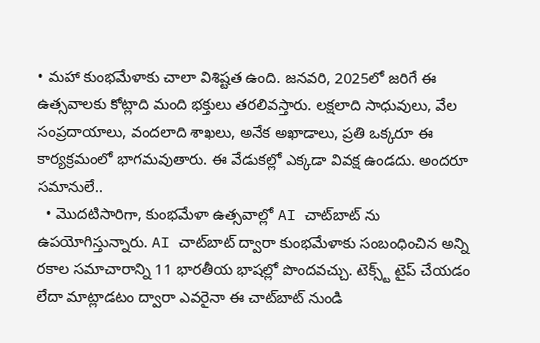• మహా కుంభమేళాకు చాలా విశిష్టత ఉంది. జనవరి, 2025లో జరిగే ఈ ఉత్సవాలకు కోట్లాది మంది భక్తులు తరలివస్తారు. లక్షలాది సాధువులు, వేల సంప్రదాయాలు, వందలాది శాఖలు, అనేక అఖాడాలు, ప్రతి ఒక్కరూ ఈ కార్యక్రమంలో భాగమవుతారు. ఈ వేడుకల్లో ఎక్కడా వివక్ష ఉండదు. అందరూ సమానులే..
  • మొదటిసారిగా, కుంభమేళా ఉత్సవాల్లో AI చాట్‌బాట్ ను ఉపయోగిస్తున్నారు. AI చాట్‌బాట్ ద్వారా కుంభమేళాకు సంబంధించిన అన్ని రకాల సమాచారాన్ని 11 భారతీయ భాషల్లో పొందవచ్చు. టెక్స్ట్ టైప్ చేయడం లేదా మాట్లాడటం ద్వారా ఎవరైనా ఈ చాట్‌బాట్ నుండి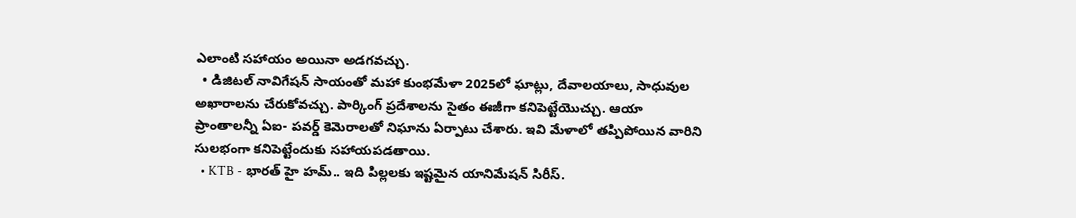ఎలాంటి సహాయం అయినా అడగవచ్చు.
  • డిజిటల్ నావిగేషన్ సాయంతో మహా కుంభమేళా 2025లో ఘాట్లు, దేవాలయాలు, సాధువుల అఖారాలను చేరుకోవచ్చు. పార్కింగ్ ప్రదేశాలను సైతం ఈజీగా కనిపెట్టేయొచ్చు. ఆయా ప్రాంతాలన్నీ ఏఐ- పవర్డ్ కెమెరాలతో నిఘాను ఏర్పాటు చేశారు. ఇవి మేళాలో తప్పిపోయిన వారిని సులభంగా కనిపెట్టేందుకు సహాయపడతాయి.
  • KTB - భారత్ హై హమ్.. ఇది పిల్లలకు ఇష్టమైన యానిమేషన్ సిరీస్.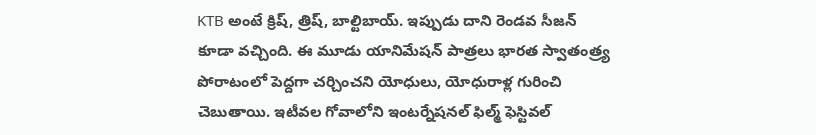KTB అంటే క్రిష్, త్రిష్, బాల్టిబాయ్. ఇప్పుడు దాని రెండవ సీజన్ కూడా వచ్చింది. ఈ మూడు యానిమేషన్ పాత్రలు భారత స్వాతంత్ర్య పోరాటంలో పెద్దగా చర్చించని యోధులు, యోధురాళ్ల గురించి చెబుతాయి. ఇటీవల గోవాలోని ఇంటర్నేషనల్ ఫిల్మ్ ఫెస్టివల్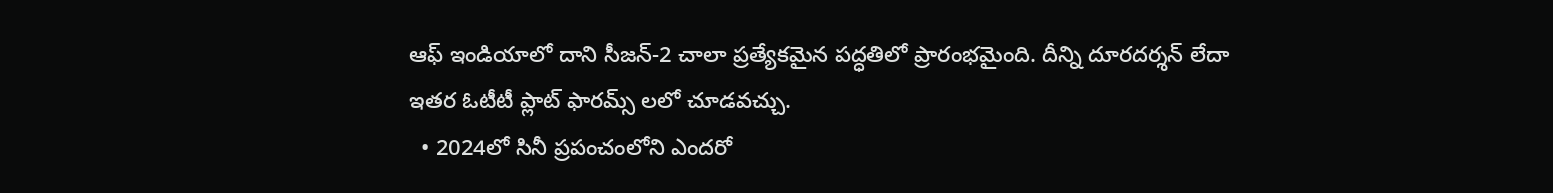ఆఫ్ ఇండియాలో దాని సీజన్-2 చాలా ప్రత్యేకమైన పద్ధతిలో ప్రారంభమైంది. దీన్ని దూరదర్శన్ లేదా ఇతర ఓటీటీ ప్లాట్ ఫారమ్స్ లలో చూడవచ్చు.
  • 2024లో సినీ ప్రపంచంలోని ఎందరో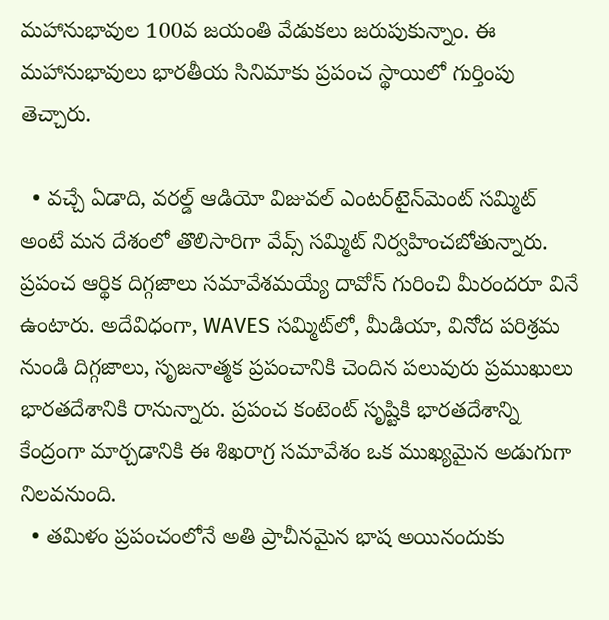మహానుభావుల 100వ జయంతి వేడుకలు జరుపుకున్నాం. ఈ మహానుభావులు భారతీయ సినిమాకు ప్రపంచ స్థాయిలో గుర్తింపు తెచ్చారు.

  • వచ్చే ఏడాది, వరల్డ్ ఆడియో విజువల్ ఎంటర్‌టైన్‌మెంట్ సమ్మిట్ అంటే మన దేశంలో తొలిసారిగా వేవ్స్ సమ్మిట్ నిర్వహించబోతున్నారు. ప్రపంచ ఆర్థిక దిగ్గజాలు సమావేశమయ్యే దావోస్ గురించి మీరందరూ వినే ఉంటారు. అదేవిధంగా, WAVES సమ్మిట్‌లో, మీడియా, వినోద పరిశ్రమ నుండి దిగ్గజాలు, సృజనాత్మక ప్రపంచానికి చెందిన పలువురు ప్రముఖులు భారతదేశానికి రానున్నారు. ప్రపంచ కంటెంట్ సృష్టికి భారతదేశాన్ని కేంద్రంగా మార్చడానికి ఈ శిఖరాగ్ర సమావేశం ఒక ముఖ్యమైన అడుగుగా నిలవనుంది.
  • తమిళం ప్రపంచంలోనే అతి ప్రాచీనమైన భాష అయినందుకు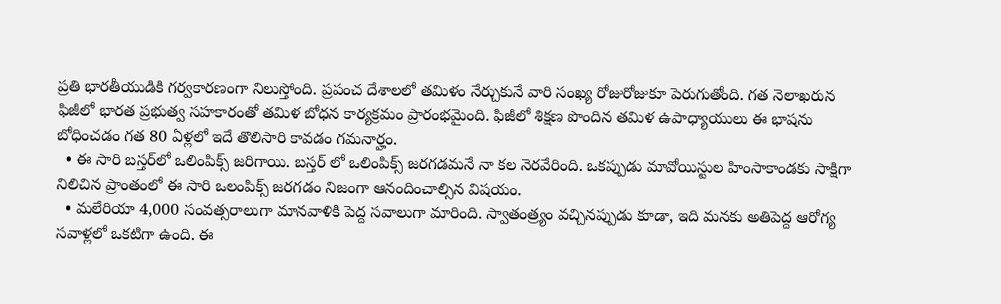ప్రతి భారతీయుడికి గర్వకారణంగా నిలుస్తోంది. ప్రపంచ దేశాలలో తమిళం నేర్చుకునే వారి సంఖ్య రోజురోజుకూ పెరుగుతోంది. గత నెలాఖరున ఫిజీలో భారత ప్రభుత్వ సహకారంతో తమిళ బోధన కార్యక్రమం ప్రారంభమైంది. ఫిజీలో శిక్షణ పొందిన తమిళ ఉపాధ్యాయులు ఈ భాషను బోధించడం గత 80 ఏళ్లలో ఇదే తొలిసారి కావడం గమనార్హం.
  • ఈ సారి బస్తర్‌లో ఒలింపిక్స్ జరిగాయి. బస్తర్ లో ఒలింపిక్స్ జరగడమనే నా కల నెరవేరింది. ఒకప్పుడు మావోయిస్టుల హింసాకాండకు సాక్షిగా నిలిచిన ప్రాంతంలో ఈ సారి ఒలంపిక్స్ జరగడం నిజంగా ఆనందించాల్సిన విషయం.
  • మలేరియా 4,000 సంవత్సరాలుగా మానవాళికి పెద్ద సవాలుగా మారింది. స్వాతంత్ర్యం వచ్చినప్పుడు కూడా, ఇది మనకు అతిపెద్ద ఆరోగ్య సవాళ్లలో ఒకటిగా ఉంది. ఈ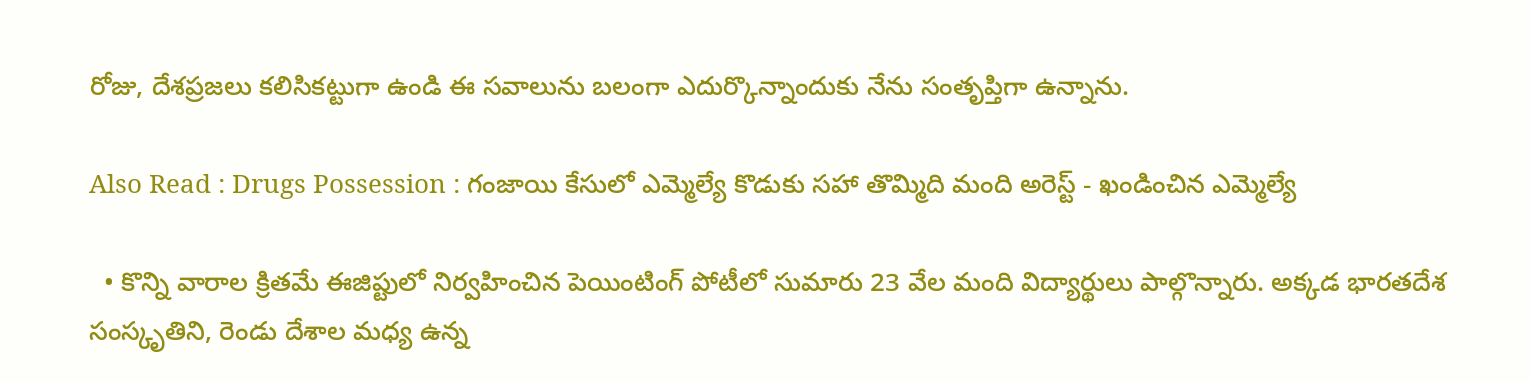రోజు, దేశప్రజలు కలిసికట్టుగా ఉండి ఈ సవాలును బలంగా ఎదుర్కొన్నాందుకు నేను సంతృప్తిగా ఉన్నాను.

Also Read : Drugs Possession : గంజాయి కేసులో ఎమ్మెల్యే కొడుకు సహా తొమ్మిది మంది అరెస్ట్ - ఖండించిన ఎమ్మెల్యే

  • కొన్ని వారాల క్రితమే ఈజిప్టులో నిర్వహించిన పెయింటింగ్ పోటీలో సుమారు 23 వేల మంది విద్యార్థులు పాల్గొన్నారు. అక్కడ భారతదేశ సంస్కృతిని, రెండు దేశాల మధ్య ఉన్న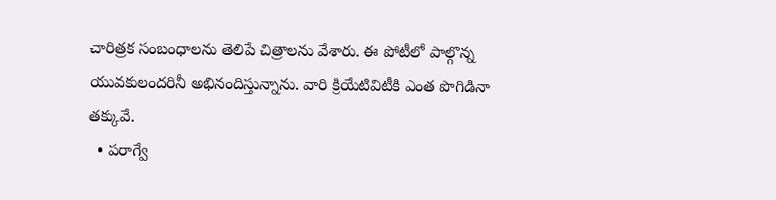చారిత్రక సంబంధాలను తెలిపే చిత్రాలను వేశారు. ఈ పోటీలో పాల్గొన్న యువకులందరినీ అభినందిస్తున్నాను. వారి క్రియేటివిటీకి ఎంత పొగిడినా తక్కువే.
  • పరాగ్వే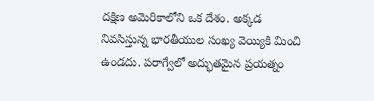దక్షిణ అమెరికాలోని ఒక దేశం. అక్కడ నివసిస్తున్న భారతీయుల సంఖ్య వెయ్యికి మించి ఉండదు. పరాగ్వేలో అద్భుతమైన ప్రయత్నం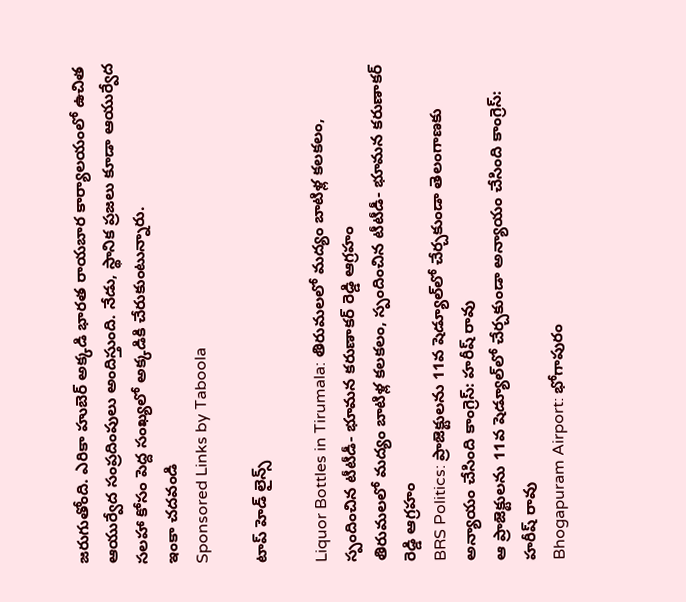జరుగుతోంది. ఎరికా హుబెర్ అక్కడి భారత రాయబార కార్యాలయంలో ఉచిత ఆయుర్వేద సంప్రదింపులు అందిస్తుంది. నేడు, స్థానిక ప్రజలు కూడా ఆయుర్వేద సలహా కోసం పెద్ద సంఖ్యలో అక్కడికి చేరుకుంటున్నారు.
ఇంకా చదవండి
Sponsored Links by Taboola

టాప్ హెడ్ లైన్స్

Liquor Bottles in Tirumala: తిరుమలలో మద్యం బాటిళ్ల కలకలం, స్పందించిన టీటీడీ- భూమన కరుణాకర్ రెడ్డి ఆగ్రహం
తిరుమలలో మద్యం బాటిళ్ల కలకలం, స్పందించిన టీటీడీ- భూమన కరుణాకర్ రెడ్డి ఆగ్రహం
BRS Politics: ప్రాజెక్టులను 11వ షెడ్యూల్‌లో చేర్చకుండా తెలంగాణకు అన్యాయం చేసింది కాంగ్రెస్: హరీష్ రావు
ఆ ప్రాజెక్టులను 11వ షెడ్యూల్‌లో చేర్చకుండా అన్యాయం చేసింది కాంగ్రెస్: హరీష్ రావు
Bhogapuram Airport: భోగాపురం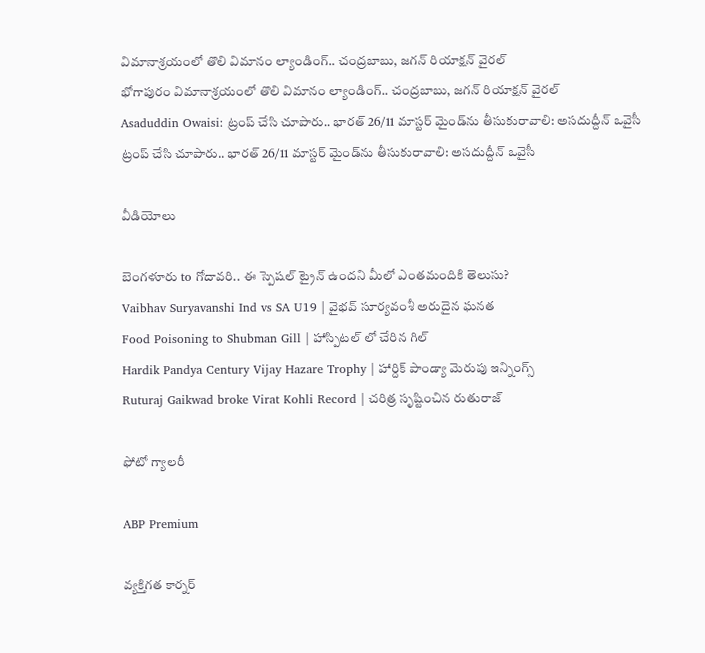విమానాశ్రయంలో తొలి విమానం ల్యాండింగ్.. చంద్రబాబు, జగన్ రియాక్షన్ వైరల్
భోగాపురం విమానాశ్రయంలో తొలి విమానం ల్యాండింగ్.. చంద్రబాబు, జగన్ రియాక్షన్ వైరల్
Asaduddin Owaisi: ట్రంప్ చేసి చూపారు.. భారత్ 26/11 మాస్టర్ మైండ్‌ను తీసుకురావాలి: అసదుద్దీన్ ఒవైసీ
ట్రంప్ చేసి చూపారు.. భారత్ 26/11 మాస్టర్ మైండ్‌ను తీసుకురావాలి: అసదుద్దీన్ ఒవైసీ

వీడియోలు

బెంగళూరు to గోదావరి.. ఈ స్పెషల్ ట్రైన్ ఉందని మీలో ఎంతమందికి తెలుసు?
Vaibhav Suryavanshi Ind vs SA U19 | వైభవ్ సూర్యవంశీ అరుదైన ఘనత
Food Poisoning to Shubman Gill | హాస్పిటల్ లో చేరిన గిల్
Hardik Pandya Century Vijay Hazare Trophy | హార్దిక్ పాండ్యా మెరుపు ఇన్నింగ్స్
Ruturaj Gaikwad broke Virat Kohli Record | చరిత్ర సృష్టించిన రుతురాజ్

ఫోటో గ్యాలరీ

ABP Premium

వ్యక్తిగత కార్నర్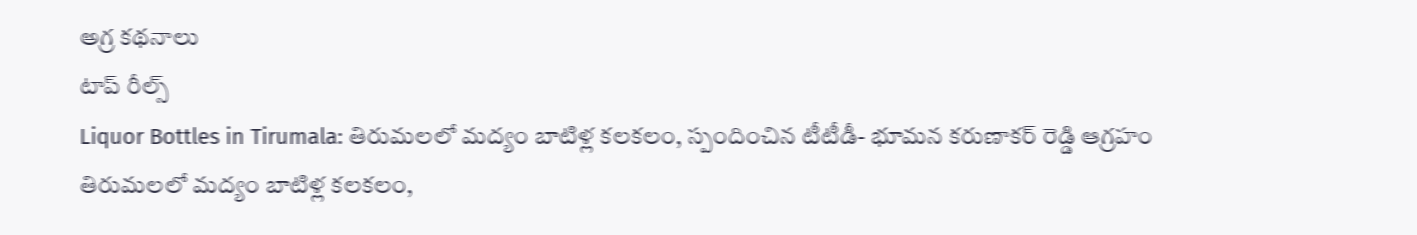అగ్ర కథనాలు
టాప్ రీల్స్
Liquor Bottles in Tirumala: తిరుమలలో మద్యం బాటిళ్ల కలకలం, స్పందించిన టీటీడీ- భూమన కరుణాకర్ రెడ్డి ఆగ్రహం
తిరుమలలో మద్యం బాటిళ్ల కలకలం,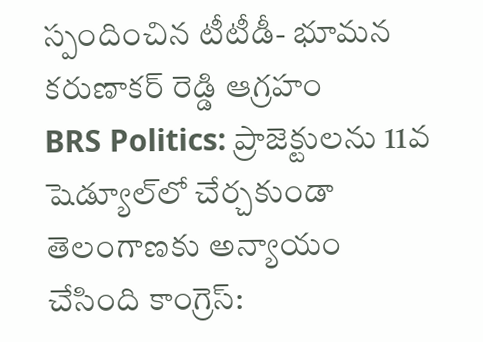స్పందించిన టీటీడీ- భూమన కరుణాకర్ రెడ్డి ఆగ్రహం
BRS Politics: ప్రాజెక్టులను 11వ షెడ్యూల్‌లో చేర్చకుండా తెలంగాణకు అన్యాయం చేసింది కాంగ్రెస్: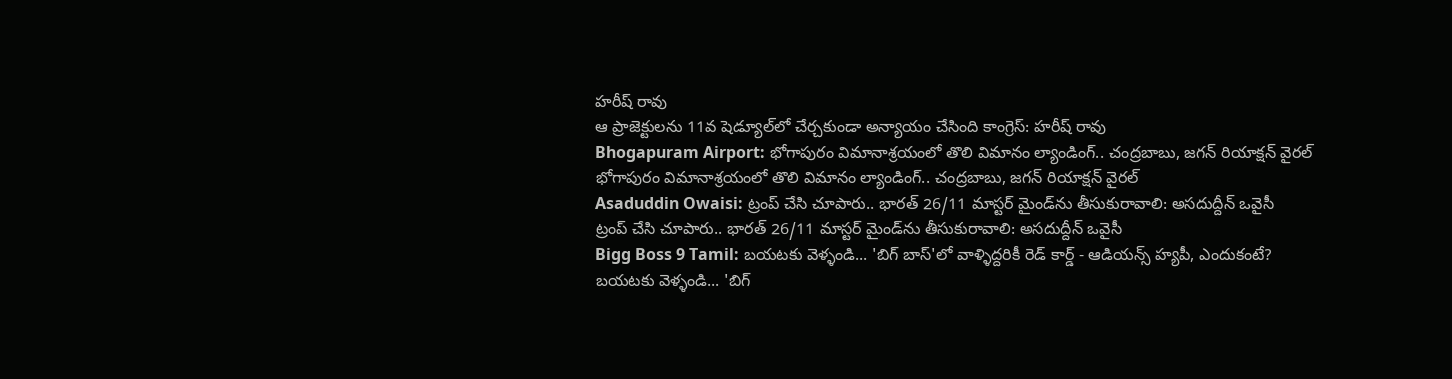హరీష్ రావు
ఆ ప్రాజెక్టులను 11వ షెడ్యూల్‌లో చేర్చకుండా అన్యాయం చేసింది కాంగ్రెస్: హరీష్ రావు
Bhogapuram Airport: భోగాపురం విమానాశ్రయంలో తొలి విమానం ల్యాండింగ్.. చంద్రబాబు, జగన్ రియాక్షన్ వైరల్
భోగాపురం విమానాశ్రయంలో తొలి విమానం ల్యాండింగ్.. చంద్రబాబు, జగన్ రియాక్షన్ వైరల్
Asaduddin Owaisi: ట్రంప్ చేసి చూపారు.. భారత్ 26/11 మాస్టర్ మైండ్‌ను తీసుకురావాలి: అసదుద్దీన్ ఒవైసీ
ట్రంప్ చేసి చూపారు.. భారత్ 26/11 మాస్టర్ మైండ్‌ను తీసుకురావాలి: అసదుద్దీన్ ఒవైసీ
Bigg Boss 9 Tamil: బయటకు వెళ్ళండి... 'బిగ్ బాస్'లో వాళ్ళిద్దరికీ రెడ్ కార్డ్ - ఆడియన్స్‌ హ్యపీ, ఎందుకంటే?
బయటకు వెళ్ళండి... 'బిగ్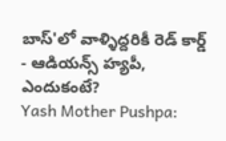బాస్'లో వాళ్ళిద్దరికీ రెడ్ కార్డ్ - ఆడియన్స్‌ హ్యపీ, ఎందుకంటే?
Yash Mother Pushpa: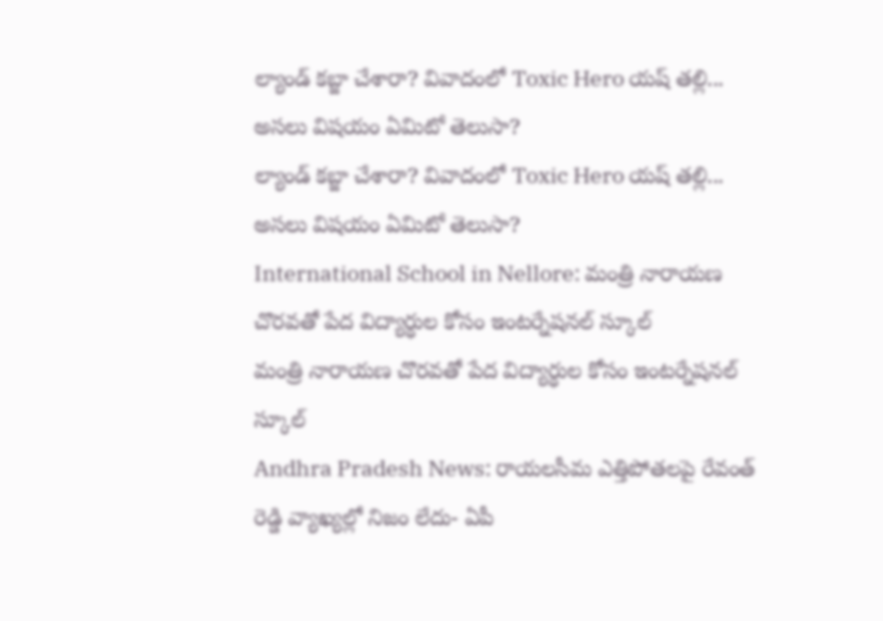ల్యాండ్ కబ్జా చేశారా? వివాదంలో Toxic Hero యష్ తల్లి... అసలు విషయం ఏమిటో తెలుసా?
ల్యాండ్ కబ్జా చేశారా? వివాదంలో Toxic Hero యష్ తల్లి... అసలు విషయం ఏమిటో తెలుసా?
International School in Nellore: మంత్రి నారాయణ చొరవతో పేద విద్యార్ధుల కోసం ఇంటర్నేషనల్ స్కూల్
మంత్రి నారాయణ చొరవతో పేద విద్యార్ధుల కోసం ఇంటర్నేషనల్ స్కూల్
Andhra Pradesh News: రాయలసీమ ఎత్తిపోతలపై రేవంత్ రెడ్డి వ్యాఖ్యల్లో నిజం లేదు- ఏపీ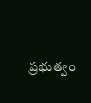ప్రభుత్వం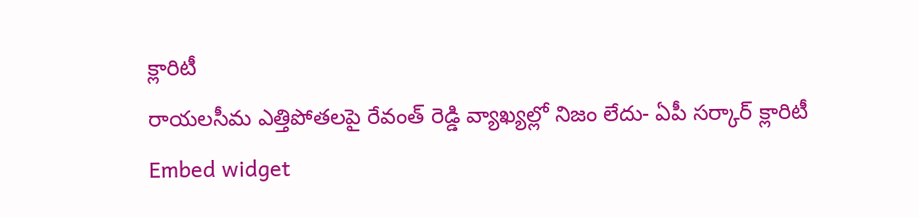క్లారిటీ
రాయలసీమ ఎత్తిపోతలపై రేవంత్ రెడ్డి వ్యాఖ్యల్లో నిజం లేదు- ఏపీ సర్కార్ క్లారిటీ
Embed widget